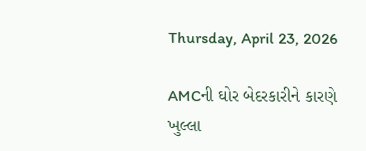Thursday, April 23, 2026

AMCની ઘોર બેદરકારીને કારણે ખુલ્લા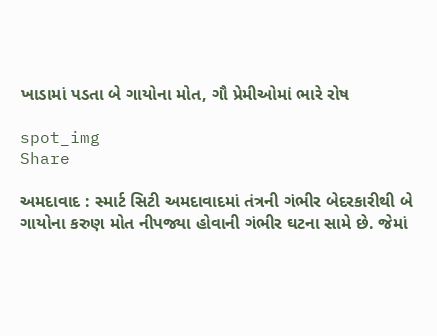ખાડામાં પડતા બે ગાયોના મોત, ગૌ પ્રેમીઓમાં ભારે રોષ

spot_img
Share

અમદાવાદ : સ્માર્ટ સિટી અમદાવાદમાં તંત્રની ગંભીર બેદરકારીથી બે ગાયોના કરુણ મોત નીપજ્યા હોવાની ગંભીર ઘટના સામે છે. જેમાં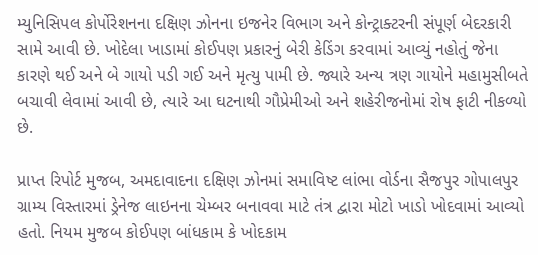મ્યુનિસિપલ કોર્પોરેશનના દક્ષિણ ઝોનના ઇજનેર વિભાગ અને કોન્ટ્રાક્ટરની સંપૂર્ણ બેદરકારી સામે આવી છે. ખોદેલા ખાડામાં કોઈપણ પ્રકારનું બેરી કેડિંગ કરવામાં આવ્યું નહોતું જેના કારણે થઈ અને બે ગાયો પડી ગઈ અને મૃત્યુ પામી છે. જ્યારે અન્ય ત્રણ ગાયોને મહામુસીબતે બચાવી લેવામાં આવી છે, ત્યારે આ ઘટનાથી ગૌપ્રેમીઓ અને શહેરીજનોમાં રોષ ફાટી નીકળ્યો છે.

પ્રાપ્ત રિપોર્ટ મુજબ, અમદાવાદના દક્ષિણ ઝોનમાં સમાવિષ્ટ લાંભા વોર્ડના સૈજપુર ગોપાલપુર ગ્રામ્ય વિસ્તારમાં ડ્રેનેજ લાઇનના ચેમ્બર બનાવવા માટે તંત્ર દ્વારા મોટો ખાડો ખોદવામાં આવ્યો હતો. નિયમ મુજબ કોઈપણ બાંધકામ કે ખોદકામ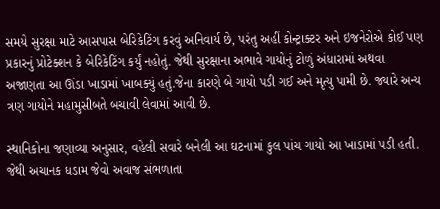સમયે સુરક્ષા માટે આસપાસ બેરિકેટિંગ કરવું અનિવાર્ય છે, પરંતુ અહીં કોન્ટ્રાક્ટર અને ઇજનેરોએ કોઈ પણ પ્રકારનું પ્રોટેક્શન કે બેરિકેટિંગ કર્યું નહોતું. જેથી સુરક્ષાના અભાવે ગાયોનું ટોળું અંધારામાં અથવા અજાણતા આ ઊંડા ખાડામાં ખાબક્યું હતું.જેના કારણે બે ગાયો પડી ગઈ અને મૃત્યુ પામી છે. જ્યારે અન્ય ત્રણ ગાયોને મહામુસીબતે બચાવી લેવામાં આવી છે.

સ્થાનિકોના જણાવ્યા અનુસાર, વહેલી સવારે બનેલી આ ઘટનામાં કુલ પાંચ ગાયો આ ખાડામાં પડી હતી. જેથી અચાનક ધડામ જેવો અવાજ સંભળાતા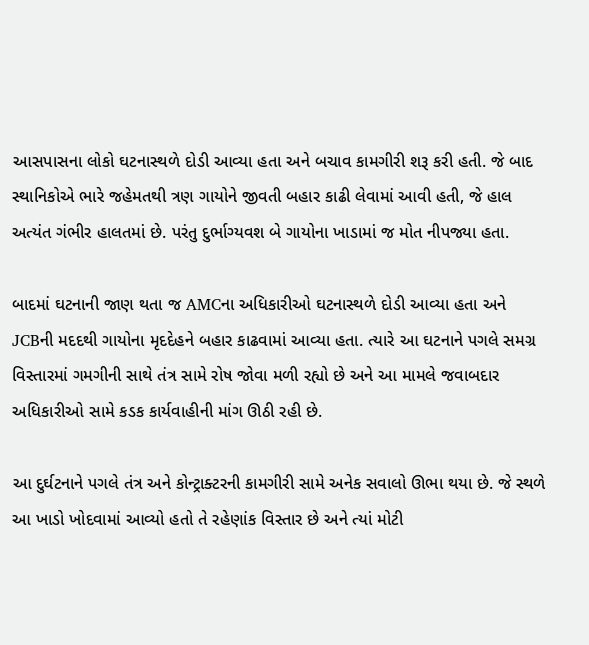આસપાસના લોકો ઘટનાસ્થળે દોડી આવ્યા હતા અને બચાવ કામગીરી શરૂ કરી હતી. જે બાદ સ્થાનિકોએ ભારે જહેમતથી ત્રણ ગાયોને જીવતી બહાર કાઢી લેવામાં આવી હતી, જે હાલ અત્યંત ગંભીર હાલતમાં છે. પરંતુ દુર્ભાગ્યવશ બે ગાયોના ખાડામાં જ મોત નીપજ્યા હતા.

બાદમાં ઘટનાની જાણ થતા જ AMCના અધિકારીઓ ઘટનાસ્થળે દોડી આવ્યા હતા અને JCBની મદદથી ગાયોના મૃદદેહને બહાર કાઢવામાં આવ્યા હતા. ત્યારે આ ઘટનાને પગલે સમગ્ર વિસ્તારમાં ગમગીની સાથે તંત્ર સામે રોષ જોવા મળી રહ્યો છે અને આ મામલે જવાબદાર અધિકારીઓ સામે કડક કાર્યવાહીની માંગ ઊઠી રહી છે.

આ દુર્ઘટનાને પગલે તંત્ર અને કોન્ટ્રાક્ટરની કામગીરી સામે અનેક સવાલો ઊભા થયા છે. જે સ્થળે આ ખાડો ખોદવામાં આવ્યો હતો તે રહેણાંક વિસ્તાર છે અને ત્યાં મોટી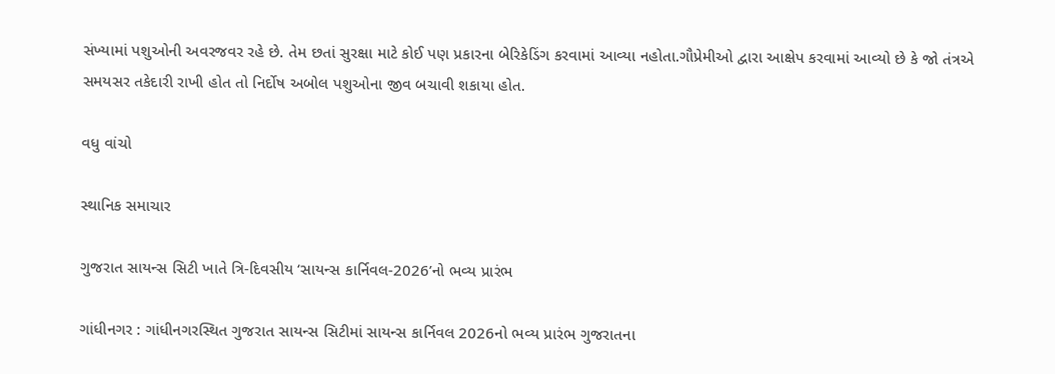સંખ્યામાં પશુઓની અવરજવર રહે છે. તેમ છતાં સુરક્ષા માટે કોઈ પણ પ્રકારના બેરિકેડિંગ કરવામાં આવ્યા નહોતા.ગૌપ્રેમીઓ દ્વારા આક્ષેપ કરવામાં આવ્યો છે કે જો તંત્રએ સમયસર તકેદારી રાખી હોત તો નિર્દોષ અબોલ પશુઓના જીવ બચાવી શકાયા હોત.

વધુ વાંચો

સ્થાનિક સમાચાર

ગુજરાત સાયન્સ સિટી ખાતે ત્રિ-દિવસીય ‘સાયન્સ કાર્નિવલ-2026’નો ભવ્ય પ્રારંભ

ગાંધીનગર : ગાંધીનગરસ્થિત ગુજરાત સાયન્સ સિટીમાં સાયન્સ કાર્નિવલ 2026નો ભવ્ય પ્રારંભ ગુજરાતના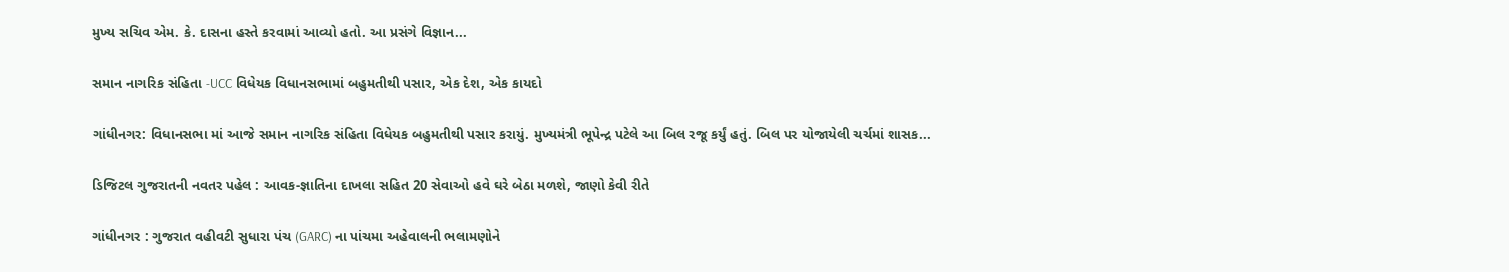મુખ્ય સચિવ એમ. કે. દાસના હસ્તે કરવામાં આવ્યો હતો. આ પ્રસંગે વિજ્ઞાન...

સમાન નાગરિક સંહિતા -UCC વિધેયક વિધાનસભામાં બહુમતીથી પસાર, એક દેશ, એક કાયદો

ગાંધીનગર: વિધાનસભા માં આજે સમાન નાગરિક સંહિતા વિધેયક બહુમતીથી પસાર કરાયું. મુખ્યમંત્રી ભૂપેન્દ્ર પટેલે આ બિલ રજૂ કર્યું હતું. બિલ પર યોજાયેલી ચર્ચમાં શાસક...

ડિજિટલ ગુજરાતની નવતર પહેલ : આવક-જ્ઞાતિના દાખલા સહિત 20 સેવાઓ હવે ઘરે બેઠા મળશે, જાણો કેવી રીતે

ગાંધીનગર : ગુજરાત વહીવટી સુધારા પંચ (GARC) ના પાંચમા અહેવાલની ભલામણોને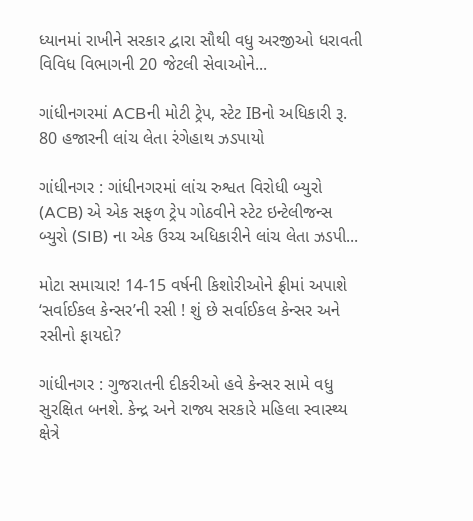ધ્યાનમાં રાખીને સરકાર દ્વારા સૌથી વધુ અરજીઓ ધરાવતી વિવિધ વિભાગની 20 જેટલી સેવાઓને...

ગાંધીનગરમાં ACBની મોટી ટ્રેપ, સ્ટેટ IBનો અધિકારી રૂ. 80 હજારની લાંચ લેતા રંગેહાથ ઝડપાયો

ગાંધીનગર : ગાંધીનગરમાં લાંચ રુશ્વત વિરોધી બ્યુરો (ACB) એ એક સફળ ટ્રેપ ગોઠવીને સ્ટેટ ઇન્ટેલીજન્સ બ્યુરો (SIB) ના એક ઉચ્ચ અધિકારીને લાંચ લેતા ઝડપી...

મોટા સમાચાર! 14-15 વર્ષની કિશોરીઓને ફ્રીમાં અપાશે ‘સર્વાઈકલ કેન્સર’ની રસી ! શું છે સર્વાઈકલ કેન્સર અને રસીનો ફાયદો?

ગાંધીનગર : ગુજરાતની દીકરીઓ હવે કેન્સર સામે વધુ સુરક્ષિત બનશે. કેન્દ્ર અને રાજ્ય સરકારે મહિલા સ્વાસ્થ્ય ક્ષેત્રે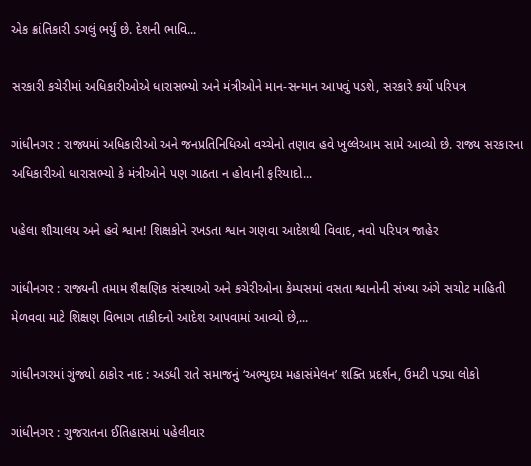એક ક્રાંતિકારી ડગલું ભર્યું છે. દેશની ભાવિ...

સરકારી કચેરીમાં અધિકારીઓએ ધારાસભ્યો અને મંત્રીઓને માન-સન્માન આપવું પડશે, સરકારે કર્યો પરિપત્ર

ગાંધીનગર : રાજ્યમાં અધિકારીઓ અને જનપ્રતિનિધિઓ વચ્ચેનો તણાવ હવે ખુલ્લેઆમ સામે આવ્યો છે. રાજ્ય સરકારના અધિકારીઓ ધારાસભ્યો કે મંત્રીઓને પણ ગાઠતા ન હોવાની ફરિયાદો...

પહેલા શૌચાલય અને હવે શ્વાન! શિક્ષકોને રખડતા શ્વાન ગણવા આદેશથી વિવાદ, નવો પરિપત્ર જાહેર

ગાંધીનગર : રાજ્યની તમામ શૈક્ષણિક સંસ્થાઓ અને કચેરીઓના કેમ્પસમાં વસતા શ્વાનોની સંખ્યા અંગે સચોટ માહિતી મેળવવા માટે શિક્ષણ વિભાગ તાકીદનો આદેશ આપવામાં આવ્યો છે,...

ગાંધીનગરમાં ગુંજ્યો ઠાકોર નાદ : અડધી રાતે સમાજનું ‘અભ્યુદય મહાસંમેલન’ શક્તિ પ્રદર્શન, ઉમટી પડ્યા લોકો

ગાંધીનગર : ગુજરાતના ઈતિહાસમાં પહેલીવાર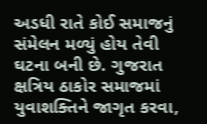અડધી રાતે કોઈ સમાજનું સંમેલન મળ્યું હોય તેવી ઘટના બની છે. ગુજરાત ક્ષત્રિય ઠાકોર સમાજમાં યુવાશક્તિને જાગૃત કરવા,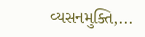વ્યસનમુક્તિ,...